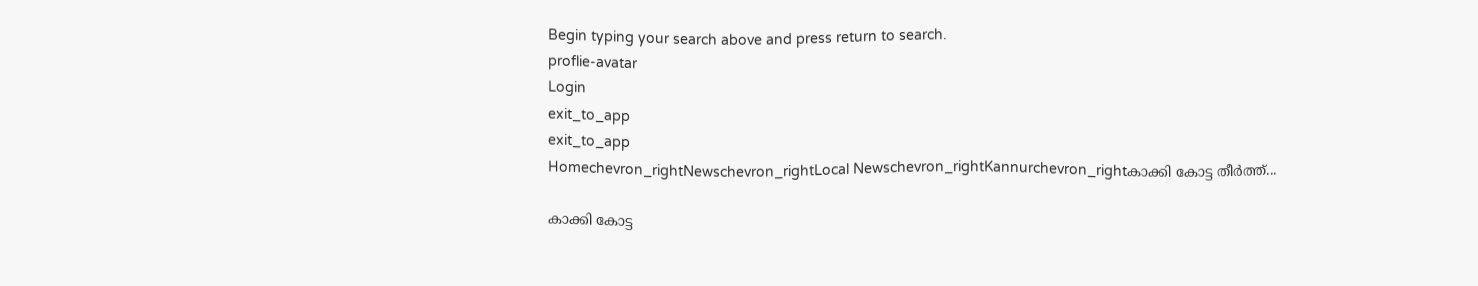Begin typing your search above and press return to search.
proflie-avatar
Login
exit_to_app
exit_to_app
Homechevron_rightNewschevron_rightLocal Newschevron_rightKannurchevron_rightകാക്കി കോട്ട തീർത്ത്...

കാക്കി കോട്ട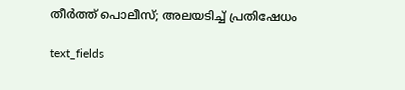തീർത്ത് പൊലീസ്; അലയടിച്ച് പ്രതിഷേധം

text_fields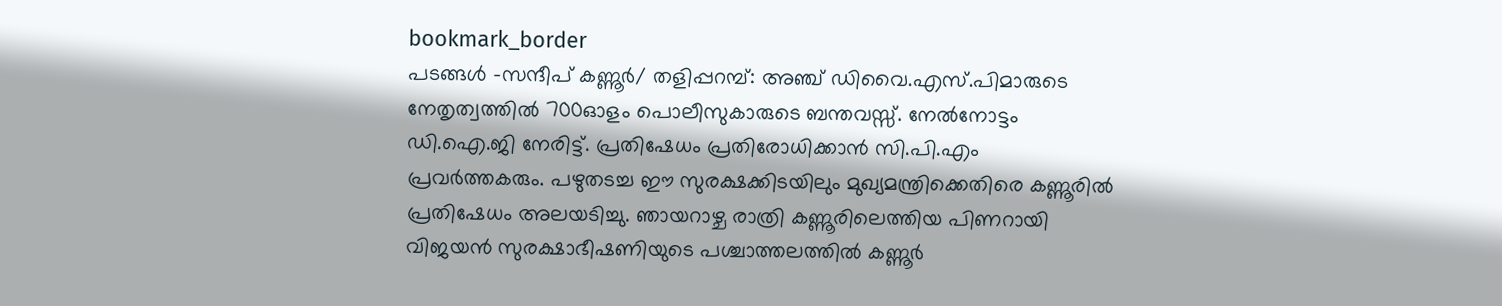bookmark_border
പടങ്ങൾ -സന്ദീപ് കണ്ണൂർ/ തളിപ്പറമ്പ്: അഞ്ച് ഡിവൈ.എസ്.പിമാരുടെ നേതൃത്വത്തിൽ 700ഓളം പൊലീസുകാരുടെ ബന്തവസ്സ്. നേൽനോട്ടം ഡി.ഐ.ജി നേരിട്ട്. പ്രതിഷേധം പ്രതിരോധിക്കാൻ സി.പി.എം പ്രവർത്തകരും. പഴുതടച്ച ഈ സുരക്ഷക്കിടയിലും മുഖ്യമന്ത്രിക്കെതിരെ കണ്ണൂരിൽ പ്രതിഷേധം അലയടിച്ചു. ഞായറാഴ്ച രാത്രി കണ്ണൂരിലെത്തിയ പിണറായി വിജയൻ സുരക്ഷാഭീഷണിയുടെ പശ്ചാത്തലത്തിൽ കണ്ണൂർ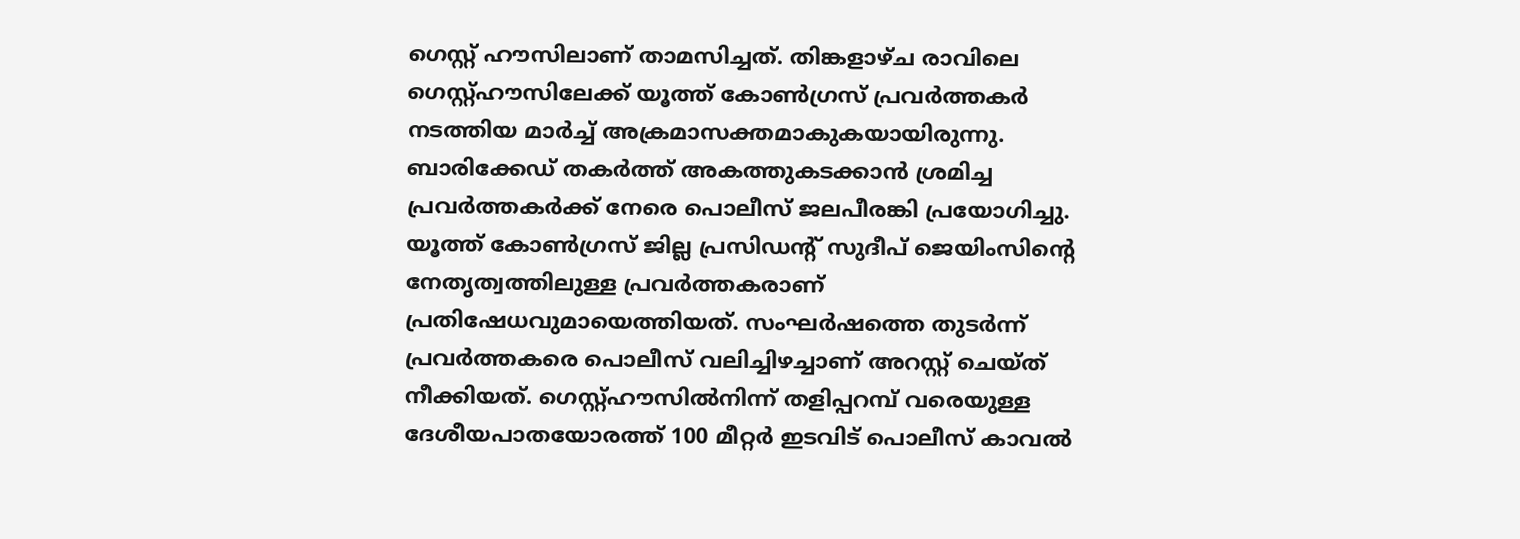ഗെസ്റ്റ് ഹൗസിലാണ് താമസിച്ചത്. തിങ്കളാഴ്ച രാവിലെ ഗെസ്റ്റ്ഹൗസിലേക്ക് യൂത്ത് കോൺഗ്രസ് പ്രവർത്തകർ നടത്തിയ മാർച്ച് അക്രമാസക്തമാകുകയായിരുന്നു. ബാരിക്കേഡ് തകർത്ത് അകത്തുകടക്കാൻ ശ്രമിച്ച പ്രവർത്തകർക്ക് നേരെ പൊലീസ് ജലപീരങ്കി പ്രയോഗിച്ചു. യൂത്ത് കോൺഗ്രസ് ജില്ല പ്രസിഡന്‍റ് സുദീപ് ജെയിംസിന്‍റെ നേതൃത്വത്തിലുള്ള പ്രവർത്തകരാണ് പ്രതിഷേധവുമായെത്തിയത്. സംഘർഷത്തെ തുടർന്ന് പ്രവർത്തകരെ പൊലീസ് വലിച്ചിഴച്ചാണ് അറസ്റ്റ് ചെയ്ത് നീക്കിയത്. ഗെസ്റ്റ്ഹൗസിൽനിന്ന് തളിപ്പറമ്പ് വരെയുള്ള ദേശീയപാതയോരത്ത് 100 മീറ്റർ ഇടവിട് പൊലീസ് കാവൽ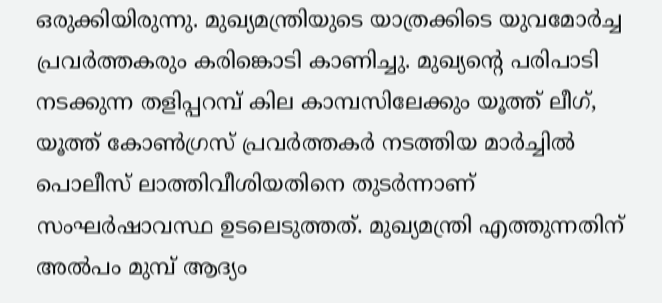ഒരുക്കിയിരുന്നു. മുഖ്യമന്ത്രിയുടെ യാത്രക്കിടെ യുവമോർച്ച പ്രവർത്തകരും കരിങ്കൊടി കാണിച്ചു. മുഖ്യന്‍റെ പരിപാടി നടക്കുന്ന തളിപ്പറമ്പ് കില കാമ്പസിലേക്കും യൂത്ത് ലീഗ്, യൂത്ത് കോൺഗ്രസ് പ്രവർത്തകർ നടത്തിയ മാർച്ചിൽ പൊലീസ് ലാത്തിവീശിയതിനെ തുടർന്നാണ് സംഘർഷാവസ്ഥ ഉടലെടുത്തത്. മുഖ്യമന്ത്രി എത്തുന്നതിന് അൽപം മുമ്പ് ആദ്യം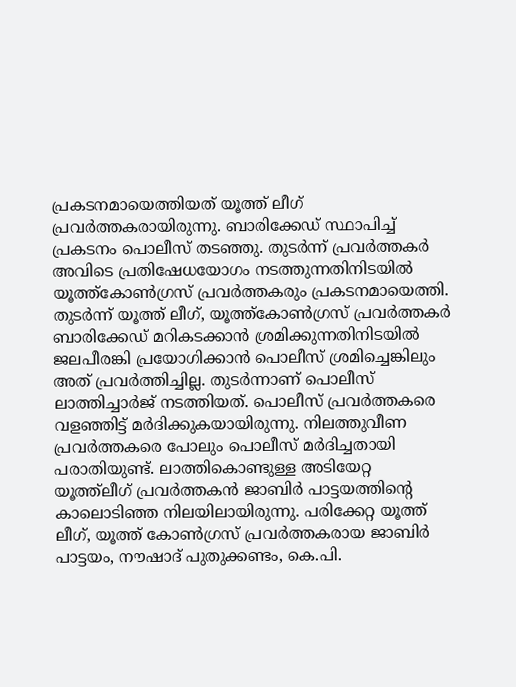പ്രകടനമായെത്തിയത് യൂത്ത് ലീഗ് പ്രവർത്തകരായിരുന്നു. ബാരിക്കേഡ് സ്ഥാപിച്ച് പ്രകടനം പൊലീസ് തടഞ്ഞു. തുടർന്ന് പ്രവർത്തകർ അവിടെ പ്രതിഷേധയോഗം നടത്തുന്നതിനിടയിൽ യൂത്ത്കോൺഗ്രസ് പ്രവർത്തകരും പ്രകടനമായെത്തി. തുടർന്ന് യൂത്ത് ലീഗ്, യൂത്ത്കോൺഗ്രസ് പ്രവർത്തകർ ബാരിക്കേഡ് മറികടക്കാൻ ശ്രമിക്കുന്നതിനിടയിൽ ജലപീരങ്കി പ്രയോഗിക്കാൻ പൊലീസ് ശ്രമിച്ചെങ്കിലും അത് പ്രവർത്തിച്ചില്ല. തുടർന്നാണ് പൊലീസ് ലാത്തിച്ചാർജ് നടത്തിയത്. പൊലീസ് പ്രവർത്തകരെ വളഞ്ഞിട്ട് മർദിക്കുകയായിരുന്നു. നിലത്തുവീണ പ്രവർത്തകരെ പോലും പൊലീസ് മർദിച്ചതായി പരാതിയുണ്ട്. ലാത്തികൊണ്ടുള്ള അടിയേറ്റ യൂത്ത്ലീഗ് പ്രവർത്തകൻ ജാബിർ പാട്ടയത്തിന്റെ കാലൊടിഞ്ഞ നിലയിലായിരുന്നു. പരിക്കേറ്റ യൂത്ത് ലീഗ്, യൂത്ത് കോൺഗ്രസ് പ്രവർത്തകരായ ജാബിർ പാട്ടയം, നൗഷാദ് പുതുക്കണ്ടം, കെ.പി.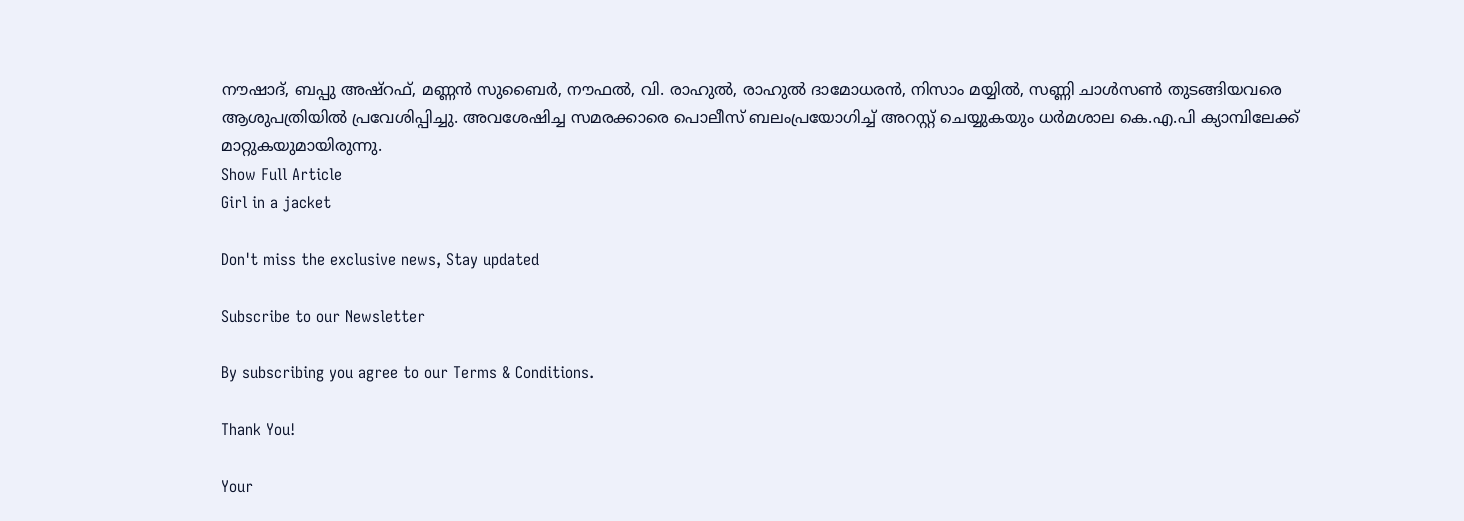നൗഷാദ്, ബപ്പു അഷ്റഫ്, മണ്ണൻ സുബൈർ, നൗഫൽ, വി. രാഹുൽ, രാഹുൽ ദാമോധരൻ, നിസാം മയ്യിൽ, സണ്ണി ചാൾസൺ തുടങ്ങിയവരെ ആശുപത്രിയിൽ പ്രവേശിപ്പിച്ചു. അവശേഷിച്ച സമരക്കാരെ പൊലീസ് ബലംപ്രയോഗിച്ച് അറസ്റ്റ് ചെയ്യുകയും ധർമശാല കെ.എ.പി ക്യാമ്പിലേക്ക് മാറ്റുകയുമായിരുന്നു.
Show Full Article
Girl in a jacket

Don't miss the exclusive news, Stay updated

Subscribe to our Newsletter

By subscribing you agree to our Terms & Conditions.

Thank You!

Your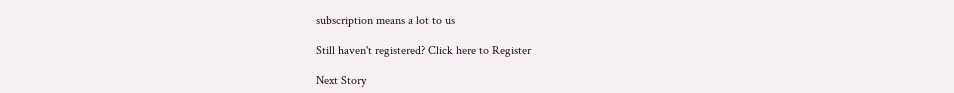subscription means a lot to us

Still haven't registered? Click here to Register

Next Story